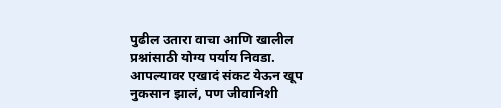पुढील उतारा वाचा आणि खालील प्रश्नांसाठी योग्य पर्याय निवडा.
आपल्यावर एखादं संकट येऊन खूप नुकसान झालं, पण जीवानिशी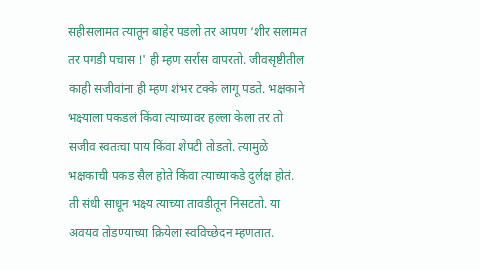सहीसलामत त्यातून बाहेर पडलो तर आपण ‘शीर सलामत तर पगडी पचास !' ही म्हण सर्रास वापरतो. जीवसृष्टीतील काही सजीवांना ही म्हण शंभर टक्के लागू पडते. भक्षकाने भक्ष्याला पकडलं किंवा त्याच्यावर हल्ला केला तर तो सजीव स्वतःचा पाय किंवा शेपटी तोडतो. त्यामुळे भक्षकाची पकड सैल होते किंवा त्याच्याकडे दुर्लक्ष होतं. ती संधी साधून भक्ष्य त्याच्या तावडीतून निसटतो. या अवयव तोडण्याच्या क्रियेला स्वविच्छेदन म्हणतात.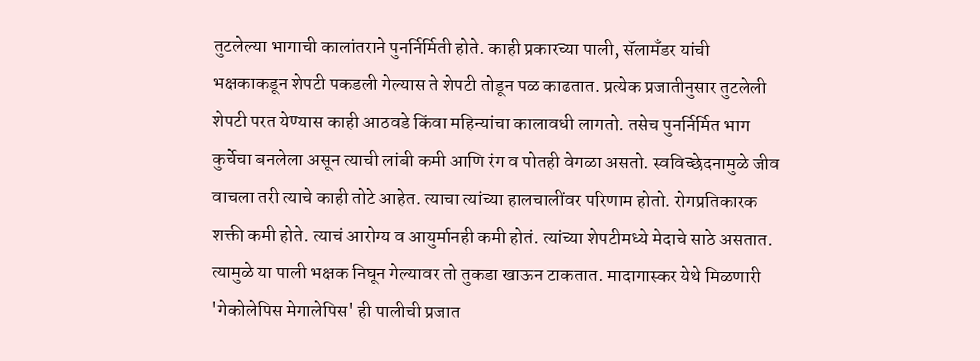तुटलेल्या भागाची कालांतराने पुनर्निर्मिती होते. काही प्रकारच्या पाली, सॅलामँडर यांची भक्षकाकडून शेपटी पकडली गेल्यास ते शेपटी तोडून पळ काढतात. प्रत्येक प्रजातीनुसार तुटलेली शेपटी परत येण्यास काही आठवडे किंवा महिन्यांचा कालावधी लागतो. तसेच पुनर्निर्मित भाग कुर्चेचा बनलेला असून त्याची लांबी कमी आणि रंग व पोतही वेगळा असतो. स्वविच्छेदनामुळे जीव वाचला तरी त्याचे काही तोटे आहेत. त्याचा त्यांच्या हालचालींवर परिणाम होतो. रोगप्रतिकारक शक्ती कमी होते. त्याचं आरोग्य व आयुर्मानही कमी होतं. त्यांच्या शेपटीमध्ये मेदाचे साठे असतात. त्यामुळे या पाली भक्षक निघून गेल्यावर तो तुकडा खाऊन टाकतात. मादागास्कर येथे मिळणारी 'गेकोलेपिस मेगालेपिस' ही पालीची प्रजात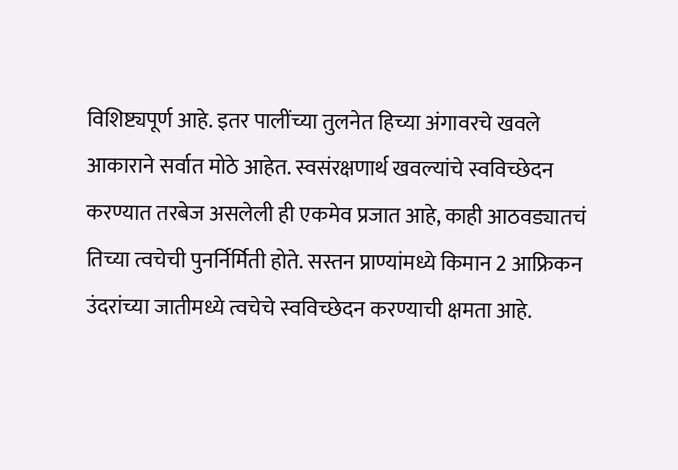विशिष्ट्यपूर्ण आहे. इतर पालींच्या तुलनेत हिच्या अंगावरचे खवले आकाराने सर्वात मोठे आहेत. स्वसंरक्षणार्थ खवल्यांचे स्वविच्छेदन करण्यात तरबेज असलेली ही एकमेव प्रजात आहे, काही आठवड्यातचं तिच्या त्वचेची पुनर्निर्मिती होते. सस्तन प्राण्यांमध्ये किमान 2 आफ्रिकन उंदरांच्या जातीमध्ये त्वचेचे स्वविच्छेदन करण्याची क्षमता आहे.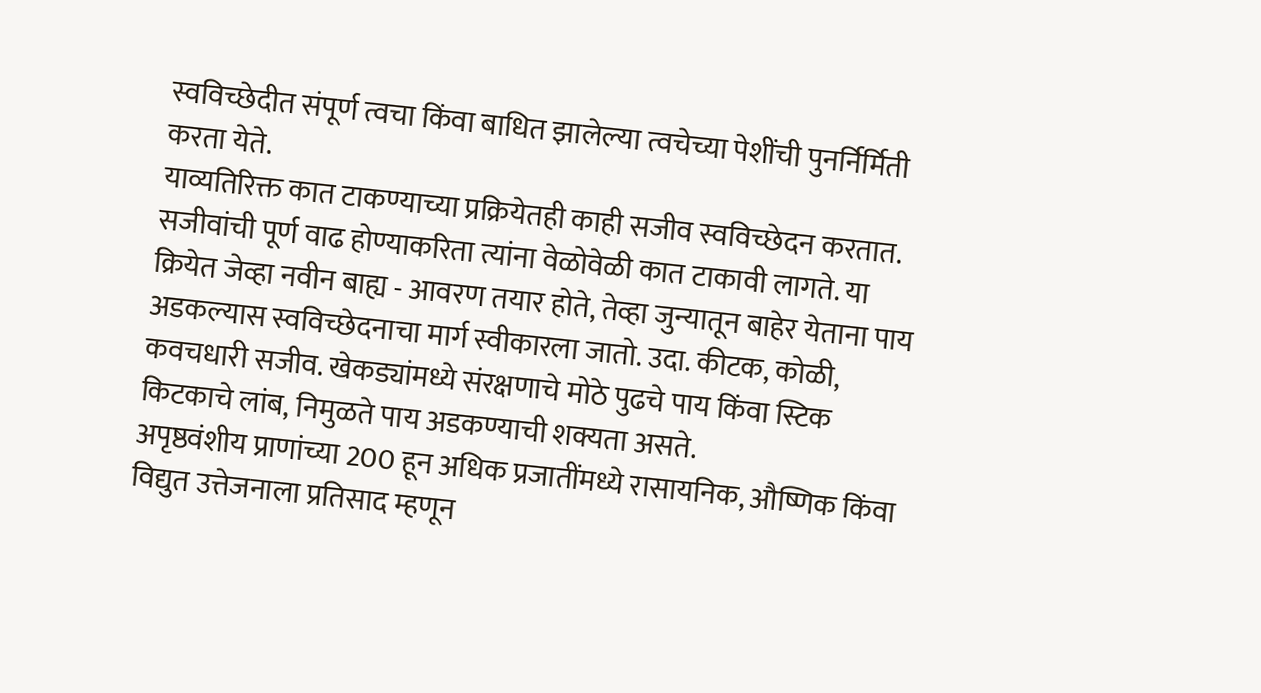स्वविच्छेदीत संपूर्ण त्वचा किंवा बाधित झालेल्या त्वचेच्या पेशींची पुनर्निर्मिती करता येते.
याव्यतिरिक्त कात टाकण्याच्या प्रक्रियेतही काही सजीव स्वविच्छेदन करतात. सजीवांची पूर्ण वाढ होण्याकरिता त्यांना वेळोवेळी कात टाकावी लागते. या क्रियेत जेव्हा नवीन बाह्य - आवरण तयार होते, तेव्हा जुन्यातून बाहेर येताना पाय अडकल्यास स्वविच्छेदनाचा मार्ग स्वीकारला जातो. उदा. कीटक, कोळी, कवचधारी सजीव. खेकड्यांमध्ये संरक्षणाचे मोठे पुढचे पाय किंवा स्टिक किटकाचे लांब, निमुळते पाय अडकण्याची शक्यता असते.
अपृष्ठवंशीय प्राणांच्या 200 हून अधिक प्रजातींमध्ये रासायनिक, औष्णिक किंवा विद्युत उत्तेजनाला प्रतिसाद म्हणून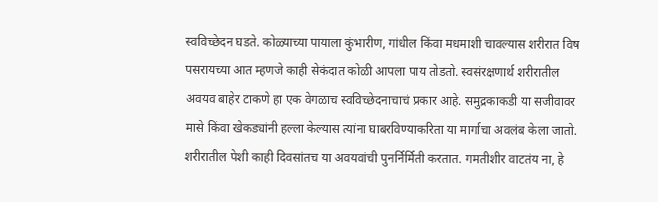स्वविच्छेदन घडते. कोळ्याच्या पायाला कुंभारीण, गांधील किंवा मधमाशी चावल्यास शरीरात विष पसरायच्या आत म्हणजे काही सेकंदात कोळी आपला पाय तोडतो. स्वसंरक्षणार्थ शरीरातील अवयव बाहेर टाकणे हा एक वेगळाच स्वविच्छेदनाचाचं प्रकार आहे. समुद्रकाकडी या सजीवावर मासे किंवा खेकड्यांनी हल्ला केल्यास त्यांना घाबरविण्याकरिता या मार्गाचा अवलंब केला जातो. शरीरातील पेशी काही दिवसांतच या अवयवांची पुनर्निर्मिती करतात. गमतीशीर वाटतंय ना, हे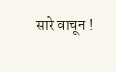सारे वाचून !